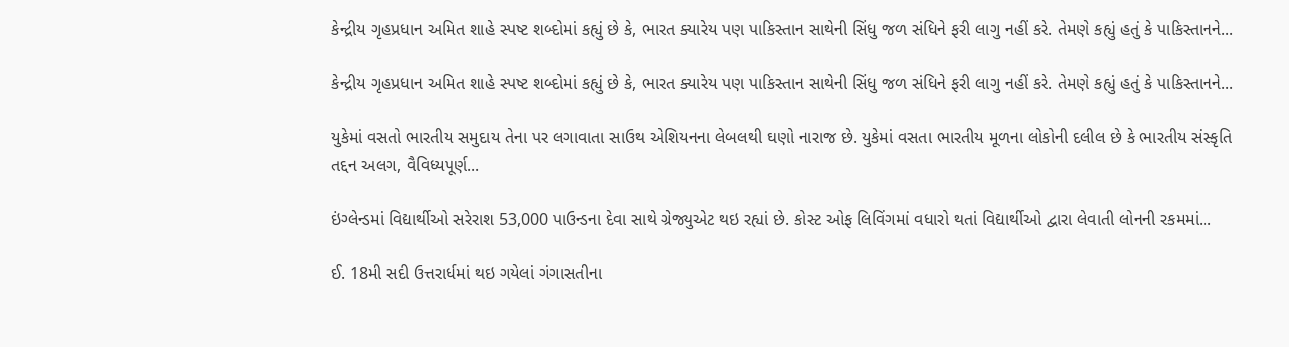કેન્દ્રીય ગૃહપ્રધાન અમિત શાહે સ્પષ્ટ શબ્દોમાં કહ્યું છે કે, ભારત ક્યારેય પણ પાકિસ્તાન સાથેની સિંધુ જળ સંધિને ફરી લાગુ નહીં કરે. તેમણે કહ્યું હતું કે પાકિસ્તાનને...

કેન્દ્રીય ગૃહપ્રધાન અમિત શાહે સ્પષ્ટ શબ્દોમાં કહ્યું છે કે, ભારત ક્યારેય પણ પાકિસ્તાન સાથેની સિંધુ જળ સંધિને ફરી લાગુ નહીં કરે. તેમણે કહ્યું હતું કે પાકિસ્તાનને...

યુકેમાં વસતો ભારતીય સમુદાય તેના પર લગાવાતા સાઉથ એશિયનના લેબલથી ઘણો નારાજ છે. યુકેમાં વસતા ભારતીય મૂળના લોકોની દલીલ છે કે ભારતીય સંસ્કૃતિ તદ્દન અલગ, વૈવિધ્યપૂર્ણ...

ઇંગ્લેન્ડમાં વિદ્યાર્થીઓ સરેરાશ 53,000 પાઉન્ડના દેવા સાથે ગ્રેજ્યુએટ થઇ રહ્યાં છે. કોસ્ટ ઓફ લિવિંગમાં વધારો થતાં વિદ્યાર્થીઓ દ્વારા લેવાતી લોનની રકમમાં...

ઈ. 18મી સદી ઉત્તરાર્ધમાં થઇ ગયેલાં ગંગાસતીના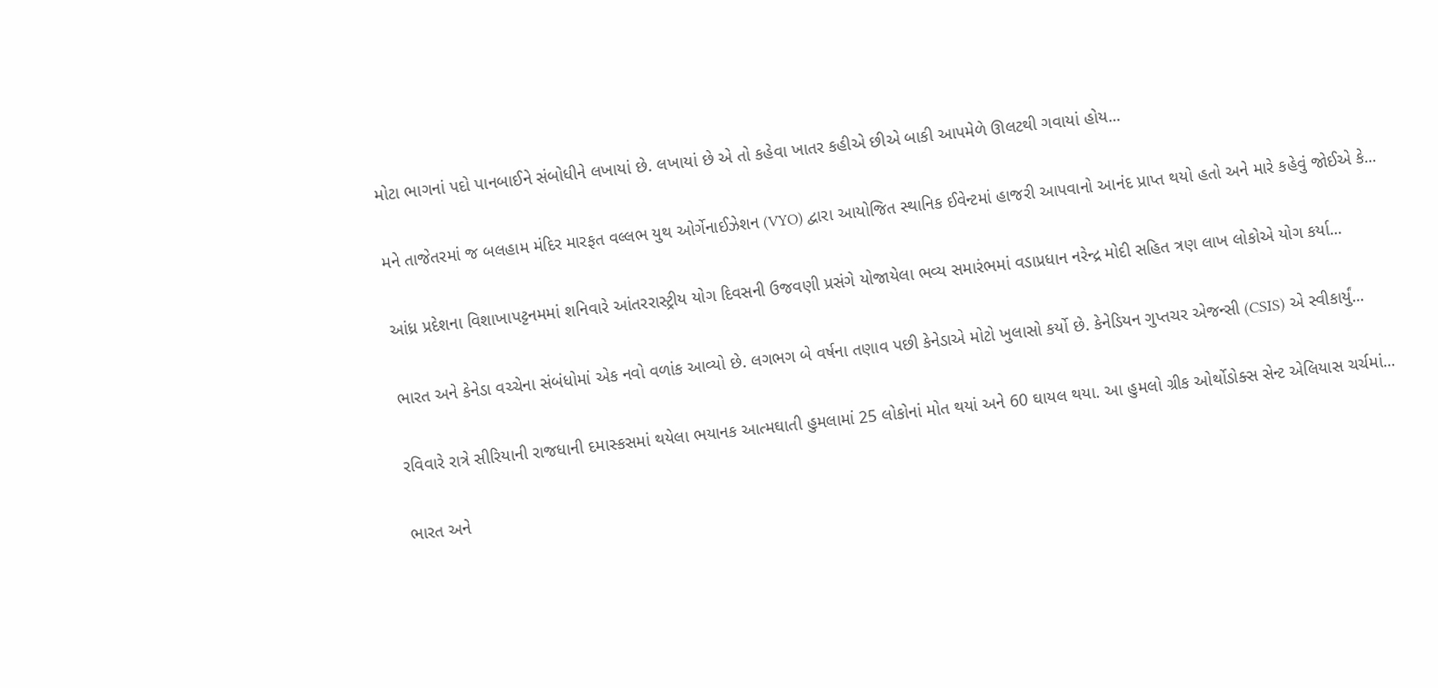મોટા ભાગનાં પદો પાનબાઈને સંબોધીને લખાયાં છે. લખાયાં છે એ તો કહેવા ખાતર કહીએ છીએ બાકી આપમેળે ઊલટથી ગવાયાં હોય...

મને તાજેતરમાં જ બલહામ મંદિર મારફત વલ્લભ યુથ ઓર્ગેનાઈઝેશન (VYO) દ્વારા આયોજિત સ્થાનિક ઈવેન્ટમાં હાજરી આપવાનો આનંદ પ્રાપ્ત થયો હતો અને મારે કહેવું જોઈએ કે...

આંધ્ર પ્રદેશના વિશાખાપટ્ટનમમાં શનિવારે આંતરરાસ્ટ્રીય યોગ દિવસની ઉજવણી પ્રસંગે યોજાયેલા ભવ્ય સમારંભમાં વડાપ્રધાન નરેન્દ્ર મોદી સહિત ત્રણ લાખ લોકોએ યોગ કર્યા...

ભારત અને કેનેડા વચ્ચેના સંબંધોમાં એક નવો વળાંક આવ્યો છે. લગભગ બે વર્ષના તણાવ પછી કેનેડાએ મોટો ખુલાસો કર્યો છે. કેનેડિયન ગુપ્તચર એજન્સી (CSIS) એ સ્વીકાર્યું...

રવિવારે રાત્રે સીરિયાની રાજધાની દમાસ્કસમાં થયેલા ભયાનક આત્મઘાતી હુમલામાં 25 લોકોનાં મોત થયાં અને 60 ઘાયલ થયા. આ હુમલો ગ્રીક ઓર્થોડોક્સ સેન્ટ એલિયાસ ચર્ચમાં...

ભારત અને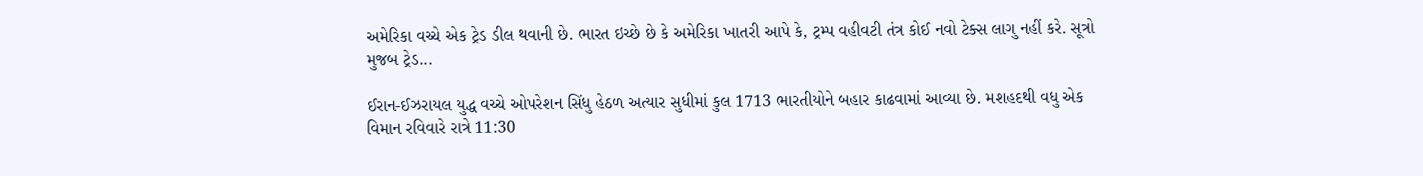અમેરિકા વચ્ચે એક ટ્રેડ ડીલ થવાની છે. ભારત ઇચ્છે છે કે અમેરિકા ખાતરી આપે કે, ટ્રમ્પ વહીવટી તંત્ર કોઈ નવો ટેક્સ લાગુ નહીં કરે. સૂત્રો મુજબ ટ્રેડ...

ઈરાન-ઈઝરાયલ યુદ્ધ વચ્ચે ઓપરેશન સિંધુ હેઠળ અત્યાર સુધીમાં કુલ 1713 ભારતીયોને બહાર કાઢવામાં આવ્યા છે. મશહદથી વધુ એક વિમાન રવિવારે રાત્રે 11:30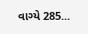વાગ્યે 285...